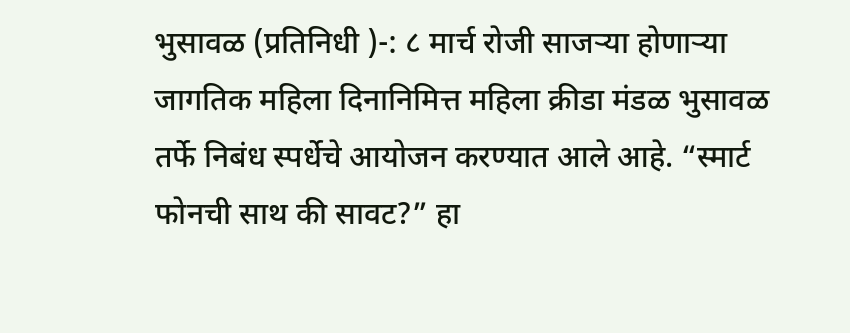भुसावळ (प्रतिनिधी )-: ८ मार्च रोजी साजऱ्या होणाऱ्या जागतिक महिला दिनानिमित्त महिला क्रीडा मंडळ भुसावळ तर्फे निबंध स्पर्धेचे आयोजन करण्यात आले आहे. “स्मार्ट फोनची साथ की सावट?” हा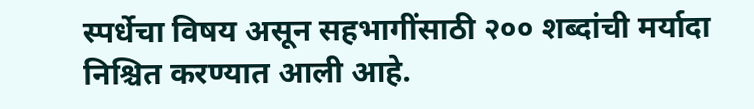स्पर्धेचा विषय असून सहभागींसाठी २०० शब्दांची मर्यादा निश्चित करण्यात आली आहे.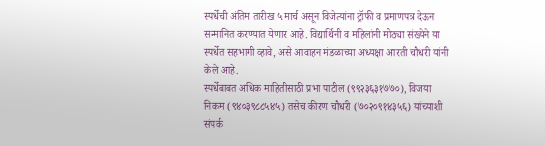स्पर्धेची अंतिम तारीख ५ मार्च असून विजेत्यांना ट्रॉफी व प्रमाणपत्र देऊन सन्मानित करण्यात येणार आहे. विद्यार्थिनी व महिलांनी मोठ्या संख्येने या स्पर्धेत सहभागी व्हावे, असे आवाहन मंडळाच्या अध्यक्षा आरती चौधरी यांनी केले आहे.
स्पर्धेबाबत अधिक माहितीसाठी प्रभा पाटील (९९२३६३१७७०), विजया निकम (९४०३९८८५४५) तसेच कीरण चौधरी (७०२०९१४३५६) यांच्याशी संपर्क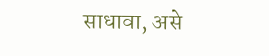साधावा, असे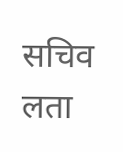सचिव लता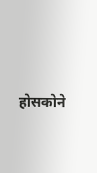होसकोने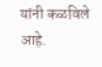यांनी कळविले आहे.